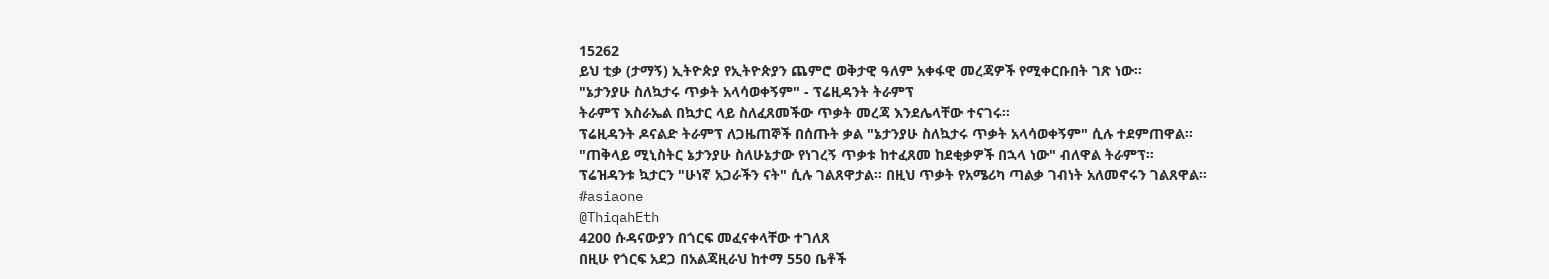15262
ይህ ቲቃ (ታማኝ) ኢትዮጵያ የኢትዮጵያን ጨምሮ ወቅታዊ ዓለም አቀፋዊ መረጃዎች የሚቀርቡበት ገጽ ነው።
"ኔታንያሁ ስለኳታሩ ጥቃት አላሳወቀኝም" - ፕሬዚዳንት ትራምፕ
ትራምፕ እስራኤል በኳታር ላይ ስለፈጸመችው ጥቃት መረጃ እንደሌላቸው ተናገሩ።
ፕሬዚዳንት ዶናልድ ትራምፕ ለጋዜጠኞች በሰጡት ቃል "ኔታንያሁ ስለኳታሩ ጥቃት አላሳወቀኝም" ሲሉ ተደምጠዋል።
"ጠቅላይ ሚኒስትር ኔታንያሁ ስለሁኔታው የነገረኝ ጥቃቱ ከተፈጸመ ከደቂቃዎች በኋላ ነው" ብለዋል ትራምፕ።
ፕሬዝዳንቱ ኳታርን "ሁነኛ አጋራችን ናት" ሲሉ ገልጸዋታል። በዚህ ጥቃት የአሜሪካ ጣልቃ ገብነት አለመኖሩን ገልጸዋል። #asiaone
@ThiqahEth
4200 ሱዳናውያን በጎርፍ መፈናቀላቸው ተገለጸ
በዚሁ የጎርፍ አደጋ በአልጃዚራህ ከተማ 550 ቤቶች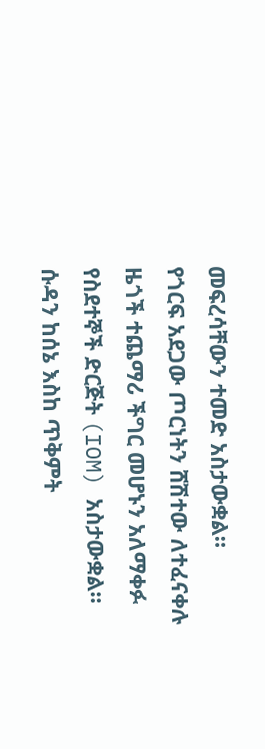መፍረሳቸውን ተመድ አስታውቋል።
የጎርፍ አደጋው ጦርነትን ሸሽተው ለተፈናቀሉ ዜጎች ተጨማሪ ችግር መሆኑን አለማቀፉ የስደተኞች ድርጅት (IOM) አስታውቋል።
ሱዳን ከሰኔ እስከ ጥቅምት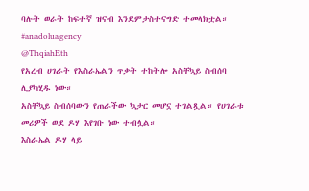ባሉት ወራት ከፍተኛ ዝናብ እንደምታስተናግድ ተመላክቷል። #anadoluagency
@ThqiahEth
የአረብ ሀገራት የእስራኤልን ጥቃት ተከትሎ አስቸኳይ ስብሰባ ሊያካሂዱ ነው።
አስቸኳይ ስብሰባውን የጠራችው ኳታር መሆኗ ተገልጿል። የሀገራቱ መሪዎች ወደ ዶሃ እየገቡ ነው ተብሏል።
እስራኤል ዶሃ ላይ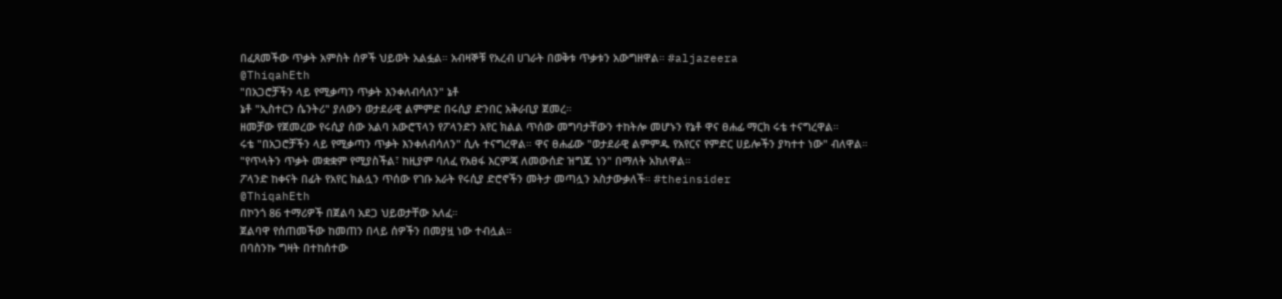በፈጸመችው ጥቃት አምስት ሰዎች ህይወት አልፏል። አብዛኞቹ የአረብ ሀገራት በወቅቱ ጥቃቱን አውግዘዋል። #aljazeera
@ThiqahEth
"በአጋሮቻችን ላይ የሚቃጣን ጥቃት እንቀለብሳለን" ኔቶ
ኔቶ "ኢስተርን ሴንትሪ" ያለውን ወታደራዊ ልምምድ በሩሲያ ድንበር አቅራቢያ ጀመረ።
ዘመቻው የጀመረው የሩሲያ ሰው አልባ አውሮፕላን የፖላንድን አየር ክልል ጥሰው መግባታቸውን ተከትሎ መሆኑን የኔቶ ዋና ፀሐፊ ማርክ ሩቴ ተናግረዋል።
ሩቴ "በአጋሮቻችን ላይ የሚቃጣን ጥቃት እንቀለብሳለን" ሲሉ ተናግረዋል። ዋና ፀሐፊው "ወታደራዊ ልምምዱ የአየርና የምድር ሀይሎችን ያካተተ ነው" ብለዋል።
"የጥላትን ጥቃት መቋቋም የሚያስችል፣ ከዚያም ባለፈ የአፀፋ እርምጃ ለመውሰድ ዝግጁ ነን" በማለት አክለዋል።
ፖላንድ ከቀናት በፊት የአየር ክልሏን ጥሰው የገቡ አራት የሩሲያ ድሮኖችን መትታ መጣሏን አስታውቃለች። #theinsider
@ThiqahEth
በኮንጎ 86 ተማሪዎች በጀልባ አደጋ ህይወታቸው አለፈ።
ጀልባዋ የሰጠመችው ከመጠን በላይ ሰዎችን በመያዟ ነው ተብሏል።
በባስንኩ ግዛት በተከሰተው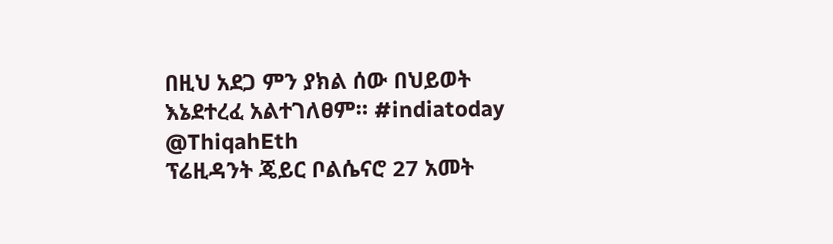በዚህ አደጋ ምን ያክል ሰው በህይወት እኔደተረፈ አልተገለፀም። #indiatoday
@ThiqahEth
ፕሬዚዳንት ጄይር ቦልሴናሮ 27 አመት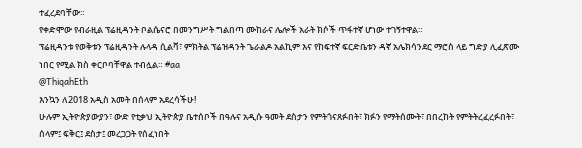ተፈረደባቸው።
የቀድሞው የብራዚል ፕሬዚዳንት ቦልሴናሮ በመንግሥት ግልበጣ ሙከራና ሌሎች አራት ክሶች ጥፋተኛ ሆነው ተገኝተዋል።
ፕሬዚዳንቱ የወቅቱን ፕሬዚዳንት ሉላዳ ሲልቫ፣ ምክትል ፕሬዝዳንት ጌራልዶ አልኪም እና የከፍተኛ ፍርድቤቱን ዳኛ አሌክሳንደር ማሮስ ላይ ግድያ ሊፈጽሙ ነበር የሚል ክስ ቀርቦባቸዋል ተብሏል። #aa
@ThiqahEth
እንኳን ለ2018 አዲስ አመት በሰላም አደረሳችሁ!
ሁሉም ኢትዮጵያውያን፣ ውድ የቲቃህ ኢትዮጵያ ቤተሰቦች በዓሉና አዲሱ ዓመት ደስታን የምትጎናጸፉበት፣ ክፉን የማትሰሙት፣ በበረከት የምትትረፈረፉበት፣ ሰላም፤ ፍቅር፤ ደስታ፤ መረጋጋት የሰፈነበት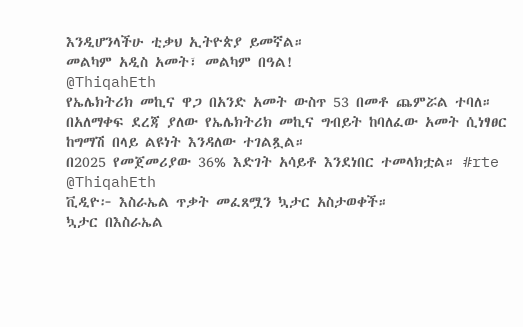እንዲሆንላችሁ ቲቃህ ኢትዮጵያ ይመኛል።
መልካም አዲስ አመት፣ መልካም በዓል!
@ThiqahEth
የኤሌክትሪክ መኪና ዋጋ በአንድ አመት ውስጥ 53 በመቶ ጨምሯል ተባለ።
በአለማቀፍ ደረጃ ያለው የኤሌክትሪክ መኪና ግብይት ከባለፈው አመት ሲነፃፀር ከግማሽ በላይ ልዩነት እንዳለው ተገልጿል።
በ2025 የመጀመሪያው 36% እድገት አሳይቶ እንደነበር ተመላክቷል። #rte
@ThiqahEth
ቪዲዮ፦ እስራኤል ጥቃት መፈጸሟን ኳታር አስታወቀች።
ኳታር በእስራኤል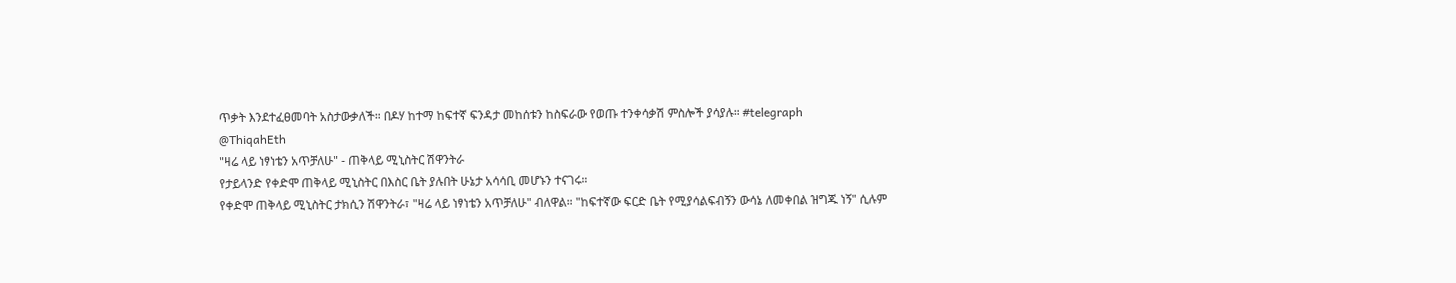ጥቃት እንደተፈፀመባት አስታውቃለች። በዶሃ ከተማ ከፍተኛ ፍንዳታ መከሰቱን ከስፍራው የወጡ ተንቀሳቃሽ ምስሎች ያሳያሉ። #telegraph
@ThiqahEth
"ዛሬ ላይ ነፃነቴን አጥቻለሁ" - ጠቅላይ ሚኒስትር ሽዋንትራ
የታይላንድ የቀድሞ ጠቅላይ ሚኒስትር በእስር ቤት ያሉበት ሁኔታ አሳሳቢ መሆኑን ተናገሩ።
የቀድሞ ጠቅላይ ሚኒስትር ታክሲን ሽዋንትራ፣ "ዛሬ ላይ ነፃነቴን አጥቻለሁ" ብለዋል። "ከፍተኛው ፍርድ ቤት የሚያሳልፍብኝን ውሳኔ ለመቀበል ዝግጁ ነኝ" ሲሉም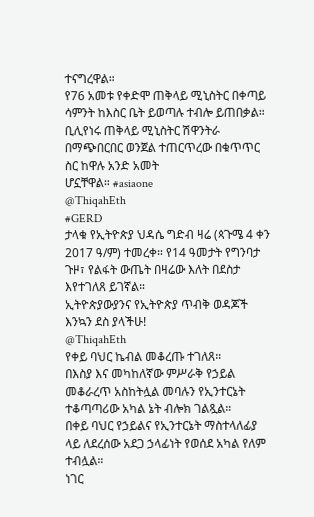ተናግረዋል።
የ76 አመቱ የቀድሞ ጠቅላይ ሚኒስትር በቀጣይ ሳምንት ከእስር ቤት ይወጣሉ ተብሎ ይጠበቃል።
ቢሊየነሩ ጠቅላይ ሚኒስትር ሽዋንትራ በማጭበርበር ወንጀል ተጠርጥረው በቁጥጥር ስር ከዋሉ አንድ አመት
ሆኗቸዋል። #asiaone
@ThiqahEth
#GERD
ታላቁ የኢትዮጵያ ህዳሴ ግድብ ዛሬ (ጳጉሜ 4 ቀን 2017 ዓ/ም) ተመረቀ። የ14 ዓመታት የግንባታ ጉዞ፣ የልፋት ውጤት በዛሬው እለት በደስታ እየተገለጸ ይገኛል።
ኢትዮጵያውያንና የኢትዮጵያ ጥብቅ ወዳጆች እንኳን ደስ ያላችሁ!
@ThiqahEth
የቀይ ባህር ኬብል መቆረጡ ተገለጸ።
በእስያ እና መካከለኛው ምሥራቅ የኃይል መቆራረጥ አስከትሏል መባሉን የኢንተርኔት ተቆጣጣሪው አካል ኔት ብሎክ ገልጿል።
በቀይ ባህር የኃይልና የኢንተርኔት ማስተላለፊያ ላይ ለደረሰው አደጋ ኃላፊነት የወሰደ አካል የለም ተብሏል።
ነገር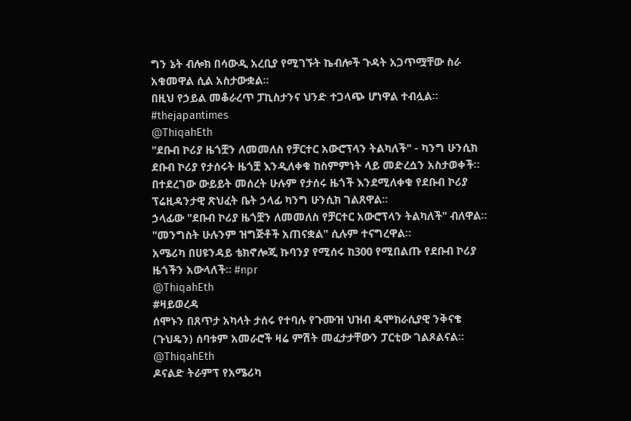ግን ኔት ብሎክ በሳውዲ አረቢያ የሚገኙት ኬብሎች ጉዳት አጋጥሟቸው ስራ አቁመዋል ሲል አስታውቋል።
በዚህ የኃይል መቆራረጥ ፓኪስታንና ህንድ ተጋላጭ ሆነዋል ተብሏል። #thejapantimes
@ThiqahEth
"ደቡብ ኮሪያ ዜጎቿን ለመመለስ የቻርተር አውሮፕላን ትልካለች" - ካንግ ሁንሲክ
ደቡብ ኮሪያ የታሰሩት ዜጎቿ እንዲለቀቁ ከስምምነት ላይ መድረሷን አስታወቀች።
በተደረገው ውይይት መሰረት ሁሉም የታሰሩ ዜጎች እንደሚለቀቁ የደቡብ ኮሪያ ፕሬዚዳንታዊ ጽህፈት ቤት ኃላፊ ካንግ ሁንሲክ ገልጸዋል።
ኃላፊው "ደቡብ ኮሪያ ዜጎቿን ለመመለስ የቻርተር አውሮፕላን ትልካለች" ብለዋል። "መንግስት ሁሉንም ዝግጅቶች አጠናቋል" ሲሉም ተናግረዋል።
አሜሪካ በሀዩንዳይ ቴክኖሎጂ ኩባንያ የሚሰሩ ከ300 የሚበልጡ የደቡብ ኮሪያ ዜጎችን አውላለች። #npr
@ThiqahEth
#ዛይወረዳ
ሰሞኑን በጸጥታ አካላት ታሰሩ የተባሉ የጉሙዝ ህዝብ ዴሞክራሲያዊ ንቅናቄ (ጉህዴን) ሰባቱም አመራሮች ዛሬ ምሽት መፈታታቸውን ፓርቲው ገልጾልናል።
@ThiqahEth
ዶናልድ ትራምፕ የአሜሪካ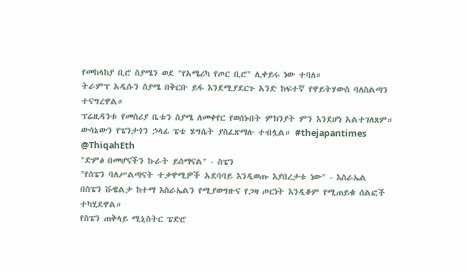የመከላከያ ቢሮ ስያሜን ወደ "የአሜሪካ የጦር ቢሮ" ሊቀይሩ ነው ተባለ።
ትራምፕ አዲሱን ስያሜ በቅርቡ ይፋ እንደሚያደርጉ አንድ ከፍተኛ የዋይትሃውስ ባለስልጣን ተናግረዋል።
ፕሬዚዳንቱ የመስሪያ ቤቱን ስያሜ ለመቀየር የወሰኑበት ምክንያት ምን እንደሆነ አልተገለጸም።
ውሳኔውን የፔንታጎን ኃላፊ ፔቴ ሄግሴት ያስፈጽማሉ ተብሏል። #thejapantimes
@ThiqahEth
"ድምፅ በመሆናችን ኩራት ይሰማናል" - ስፔን
"የስፔን ባለሥልጣናት ተቃዋሚዎች አደባባይ እንዲወጡ እያበረታቱ ነው" - እስራኤል
በስፔን ቩዌልታ ከተማ እስራኤልን የሚያወግዙና የጋዛ ጦርነት እንዲቆም የሚጠይቁ ሰልፎች ተካሂደዋል።
የስፔን ጠቅላይ ሚኒስትር ፔድሮ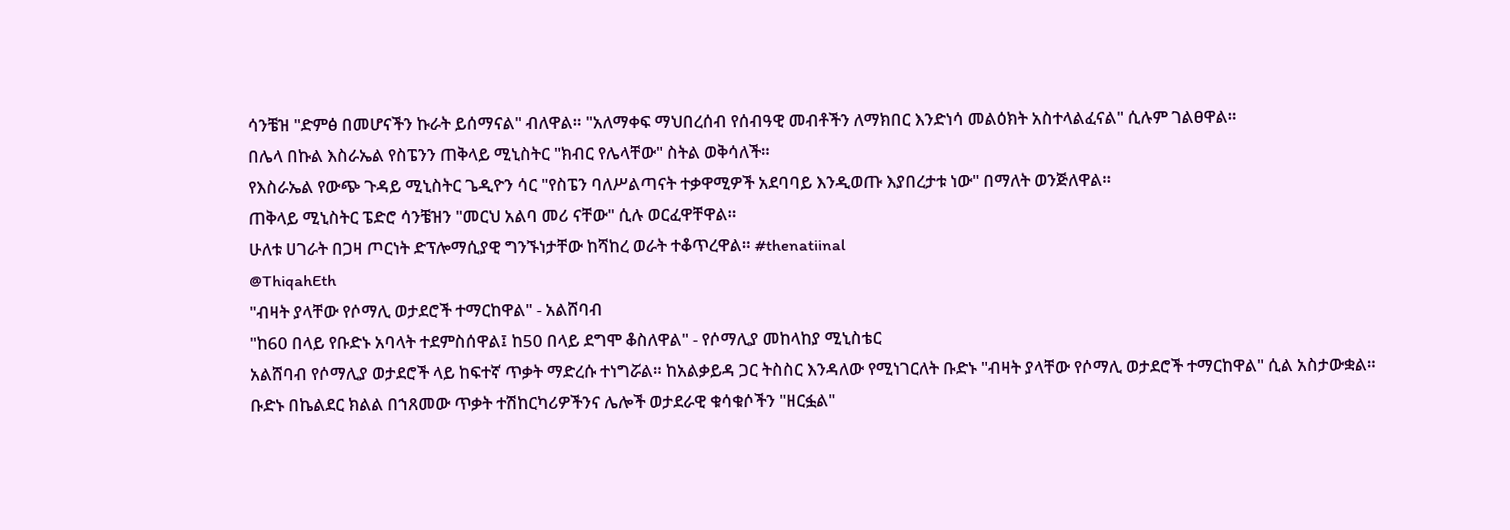ሳንቼዝ "ድምፅ በመሆናችን ኩራት ይሰማናል" ብለዋል። "አለማቀፍ ማህበረሰብ የሰብዓዊ መብቶችን ለማክበር እንድነሳ መልዕክት አስተላልፈናል" ሲሉም ገልፀዋል።
በሌላ በኩል እስራኤል የስፔንን ጠቅላይ ሚኒስትር "ክብር የሌላቸው" ስትል ወቅሳለች።
የእስራኤል የውጭ ጉዳይ ሚኒስትር ጌዲዮን ሳር "የስፔን ባለሥልጣናት ተቃዋሚዎች አደባባይ እንዲወጡ እያበረታቱ ነው" በማለት ወንጅለዋል።
ጠቅላይ ሚኒስትር ፔድሮ ሳንቼዝን "መርህ አልባ መሪ ናቸው" ሲሉ ወርፈዋቸዋል።
ሁለቱ ሀገራት በጋዛ ጦርነት ድፕሎማሲያዊ ግንኙነታቸው ከሻከረ ወራት ተቆጥረዋል። #thenatiinal
@ThiqahEth
"ብዛት ያላቸው የሶማሊ ወታደሮች ተማርከዋል" - አልሸባብ
"ከ60 በላይ የቡድኑ አባላት ተደምስሰዋል፤ ከ50 በላይ ደግሞ ቆስለዋል" - የሶማሊያ መከላከያ ሚኒስቴር
አልሸባብ የሶማሊያ ወታደሮች ላይ ከፍተኛ ጥቃት ማድረሱ ተነግሯል። ከአልቃይዳ ጋር ትስስር እንዳለው የሚነገርለት ቡድኑ "ብዛት ያላቸው የሶማሊ ወታደሮች ተማርከዋል" ሲል አስታውቋል።
ቡድኑ በኬልደር ክልል በኀጸመው ጥቃት ተሽከርካሪዎችንና ሌሎች ወታደራዊ ቁሳቁሶችን "ዘርፏል"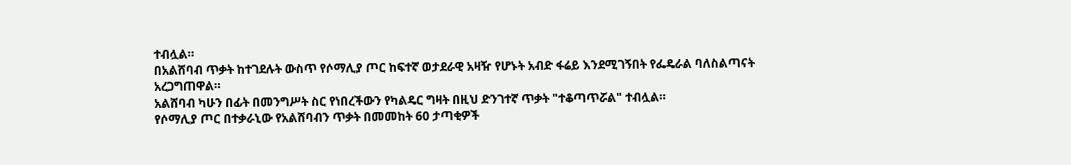ተብሏል።
በአልሸባብ ጥቃት ከተገደሉት ውስጥ የሶማሊያ ጦር ከፍተኛ ወታደራዊ አዛዥ የሆኑት አብድ ፋሬይ እንደሚገኝበት የፌዴራል ባለስልጣናት አረጋግጠዋል።
አልሸባብ ካሁን በፊት በመንግሥት ስር የነበረችውን የካልዴር ግዛት በዚህ ድንገተኛ ጥቃት "ተቆጣጥሯል" ተብሏል።
የሶማሊያ ጦር በተቃራኒው የአልሸባብን ጥቃት በመመከት 60 ታጣቂዎች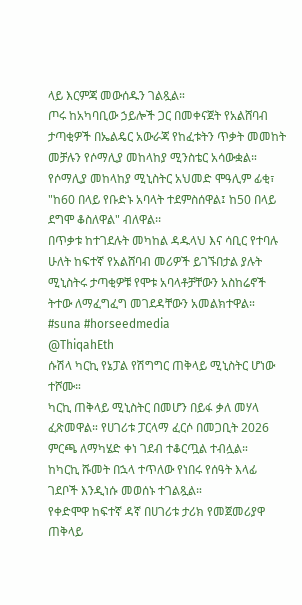ላይ እርምጃ መውሰዱን ገልጿል።
ጦሩ ከአካባቢው ኃይሎች ጋር በመቀናጀት የአልሸባብ ታጣቂዎች በኤልዴር አውራጃ የከፈቱትን ጥቃት መመከት መቻሉን የሶማሊያ መከላከያ ሚንስቴር አሳውቋል።
የሶማሊያ መከላከያ ሚኒስትር አህመድ ሞዓሊም ፊቂ፣ "ከ60 በላይ የቡድኑ አባላት ተደምስሰዋል፤ ከ50 በላይ ደግሞ ቆስለዋል" ብለዋል፡፡
በጥቃቱ ከተገደሉት መካከል ዳዱላህ እና ሳቢር የተባሉ ሁለት ከፍተኛ የአልሸባብ መሪዎች ይገኙበታል ያሉት ሚኒስትሩ ታጣቂዎቹ የሞቱ አባላቶቻቸውን አስከሬኖች ትተው ለማፈግፈግ መገደዳቸውን አመልክተዋል። #suna #horseedmedia
@ThiqahEth
ሱሽላ ካርኪ የኔፓል የሽግግር ጠቅላይ ሚኒስትር ሆነው ተሾሙ።
ካርኪ ጠቅላይ ሚኒስትር በመሆን በይፋ ቃለ መሃላ ፈጽመዋል። የሀገሪቱ ፓርላማ ፈርሶ በመጋቢት 2026 ምርጫ ለማካሄድ ቀነ ገደብ ተቆርጧል ተብሏል።
ከካርኪ ሹመት በኋላ ተጥለው የነበሩ የሰዓት እላፊ ገደቦች እንዲነሱ መወሰኑ ተገልጿል።
የቀድሞዋ ከፍተኛ ዳኛ በሀገሪቱ ታሪክ የመጀመሪያዋ ጠቅላይ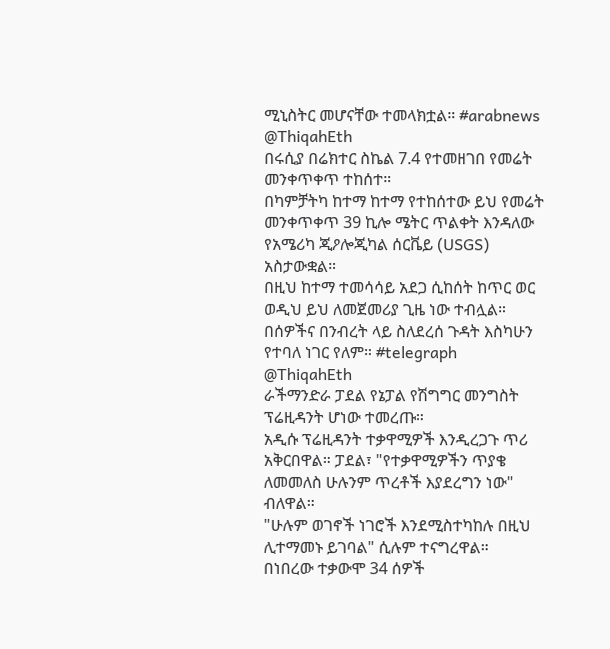ሚኒስትር መሆናቸው ተመላክቷል። #arabnews
@ThiqahEth
በሩሲያ በሬክተር ስኬል 7.4 የተመዘገበ የመሬት መንቀጥቀጥ ተከሰተ።
በካምቻትካ ከተማ ከተማ የተከሰተው ይህ የመሬት መንቀጥቀጥ 39 ኪሎ ሜትር ጥልቀት እንዳለው የአሜሪካ ጂዖሎጂካል ሰርቬይ (USGS) አስታውቋል።
በዚህ ከተማ ተመሳሳይ አደጋ ሲከሰት ከጥር ወር ወዲህ ይህ ለመጀመሪያ ጊዜ ነው ተብሏል።
በሰዎችና በንብረት ላይ ስለደረሰ ጉዳት እስካሁን የተባለ ነገር የለም። #telegraph
@ThiqahEth
ራችማንድራ ፓደል የኔፓል የሽግግር መንግስት ፕሬዚዳንት ሆነው ተመረጡ።
አዲሱ ፕሬዚዳንት ተቃዋሚዎች እንዲረጋጉ ጥሪ አቅርበዋል። ፓደል፣ "የተቃዋሚዎችን ጥያቄ ለመመለስ ሁሉንም ጥረቶች እያደረግን ነው" ብለዋል።
"ሁሉም ወገኖች ነገሮች እንደሚስተካከሉ በዚህ ሊተማመኑ ይገባል" ሲሉም ተናግረዋል።
በነበረው ተቃውሞ 34 ሰዎች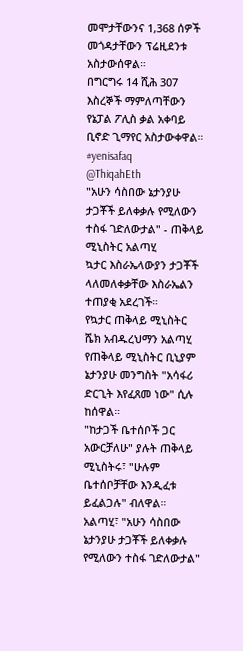መሞታቸውንና 1,368 ሰዎች መጎዳታቸውን ፕሬዚደንቱ አስታውሰዋል።
በግርግሩ 14 ሺሕ 307 እስረኞች ማምለጣቸውን የኔፓል ፖሊስ ቃል አቀባይ ቢኖድ ጊማየር አስታውቀዋል። #yenisafaq
@ThiqahEth
"አሁን ሳስበው ኔታንያሁ ታጋቾች ይለቀቃሉ የሚለውን ተስፋ ገድለውታል" - ጠቅላይ ሚኒስትር አልጣሂ
ኳታር እስራኤላውያን ታጋቾች ላለመለቀቃቸው እስራኤልን ተጠያቂ አደረገች።
የኳታር ጠቅላይ ሚኒስትር ሼክ አብዱረህማን አልጣሂ የጠቅላይ ሚኒስትር ቢኒያም ኔታንያሁ መንግስት "አሳፋሪ ድርጊት እየፈጸመ ነው" ሲሉ ከሰዋል።
"ከታጋች ቤተሰቦች ጋር አውርቻለሁ" ያሉት ጠቅላይ ሚኒስትሩ፣ "ሁሉም ቤተሰቦቻቸው እንዲፈቱ ይፈልጋሉ" ብለዋል።
አልጣሂ፣ "አሁን ሳስበው ኔታንያሁ ታጋቾች ይለቀቃሉ የሚለውን ተስፋ ገድለውታል"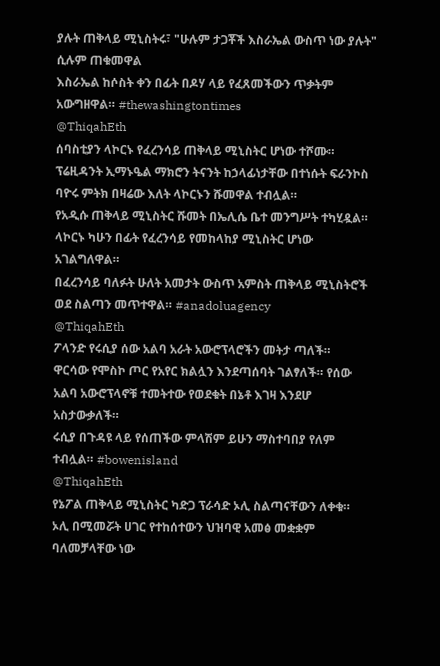ያሉት ጠቅላይ ሚኒስትሩ፣ "ሁሉም ታጋቾች እስራኤል ውስጥ ነው ያሉት" ሲሉም ጠቁመዋል
እስራኤል ከሶስት ቀን በፊት በዶሃ ላይ የፈጸመችውን ጥቃትም አውግዘዋል። #thewashingtontimes
@ThiqahEth
ሰባስቲያን ላኮርኑ የፈረንሳይ ጠቅላይ ሚኒስትር ሆነው ተሾሙ።
ፕሬዚዳንት ኢማኑዔል ማክሮን ትናንት ከኃላፊነታቸው በተነሱት ፍራንኮስ ባዮሩ ምትክ በዛሬው እለት ላኮርኑን ሹመዋል ተብሏል።
የአዲሱ ጠቅላይ ሚኒስትር ሹመት በኤሊሴ ቤተ መንግሥት ተካሂዷል። ላኮርኑ ካሁን በፊት የፈረንሳይ የመከላከያ ሚኒስትር ሆነው አገልግለዋል።
በፈረንሳይ ባለፉት ሁለት አመታት ውስጥ አምስት ጠቅላይ ሚኒስትሮች ወደ ስልጣን መጥተዋል። #anadoluagency
@ThiqahEth
ፖላንድ የሩሲያ ሰው አልባ አራት አውሮፕላሮችን መትታ ጣለች።
ዋርሳው የሞስኮ ጦር የአየር ክልሏን እንደጣሰባት ገልፃለች። የሰው አልባ አውሮፕላኖቹ ተመትተው የወደቁት በኔቶ እገዛ እንደሆ አስታውቃለች።
ሩሲያ በጉዳዩ ላይ የሰጠችው ምላሽም ይሁን ማስተባበያ የለም ተብሏል። #bowenisland
@ThiqahEth
የኔፖል ጠቅላይ ሚኒስትር ካድጋ ፕራሳድ ኦሊ ስልጣናቸውን ለቀቁ።
ኦሊ በሚመሯት ሀገር የተከሰተውን ህዝባዊ አመፅ መቋቋም ባለመቻላቸው ነው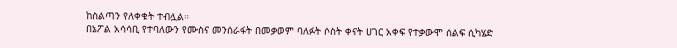ከስልጣን የለቀቁት ተብሏል።
በኔፖል አሳሳቢ የተባለውን የሙስና መንሰራፋት በመቃወም ባለፉት ሶስት ቀናት ሀገር አቀፍ የተቃውሞ ሰልፍ ሲካሄድ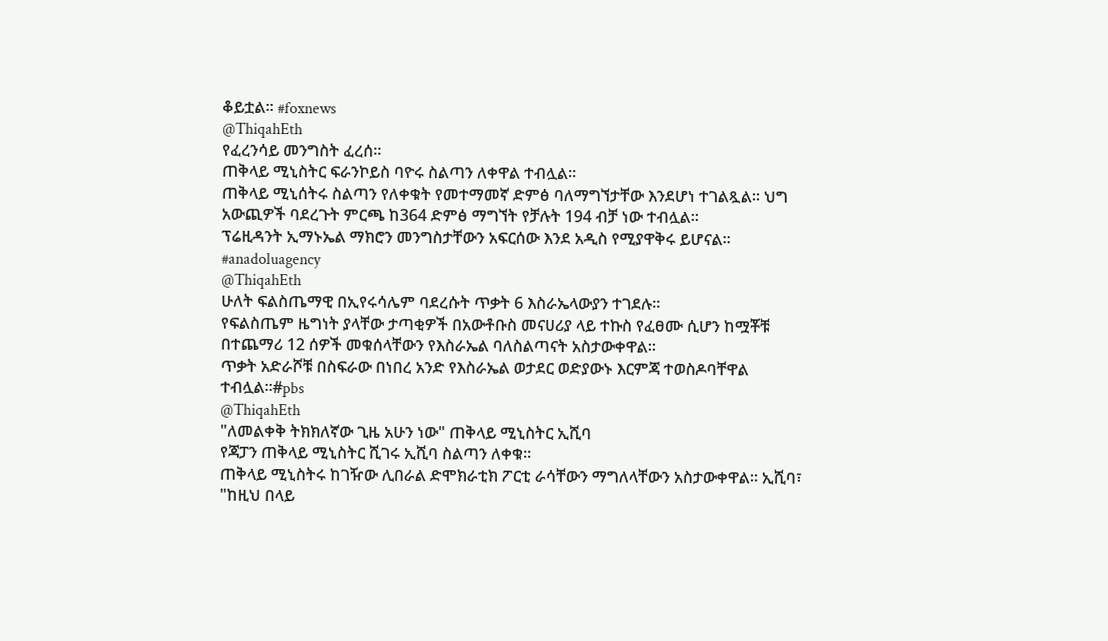ቆይቷል። #foxnews
@ThiqahEth
የፈረንሳይ መንግስት ፈረሰ።
ጠቅላይ ሚኒስትር ፍራንኮይስ ባዮሩ ስልጣን ለቀዋል ተብሏል።
ጠቅላይ ሚኒሰትሩ ስልጣን የለቀቁት የመተማመኛ ድምፅ ባለማግኘታቸው እንደሆነ ተገልጿል። ህግ አውጪዎች ባደረጉት ምርጫ ከ364 ድምፅ ማግኘት የቻሉት 194 ብቻ ነው ተብሏል።
ፕሬዚዳንት ኢማኑኤል ማክሮን መንግስታቸውን አፍርሰው እንደ አዲስ የሚያዋቅሩ ይሆናል። #anadoluagency
@ThiqahEth
ሁለት ፍልስጤማዊ በኢየሩሳሌም ባደረሱት ጥቃት 6 እስራኤላውያን ተገደሉ።
የፍልስጤም ዜግነት ያላቸው ታጣቂዎች በአውቶቡስ መናሀሪያ ላይ ተኩስ የፈፀሙ ሲሆን ከሟቾቹ በተጨማሪ 12 ሰዎች መቁሰላቸውን የእስራኤል ባለስልጣናት አስታውቀዋል።
ጥቃት አድራሾቹ በስፍራው በነበረ አንድ የእስራኤል ወታደር ወድያውኑ እርምጃ ተወስዶባቸዋል ተብሏል።#pbs
@ThiqahEth
"ለመልቀቅ ትክክለኛው ጊዜ አሁን ነው" ጠቅላይ ሚኒስትር ኢሺባ
የጃፓን ጠቅላይ ሚኒስትር ሺገሩ ኢሺባ ስልጣን ለቀቁ።
ጠቅላይ ሚኒስትሩ ከገዥው ሊበራል ድሞክራቲክ ፖርቲ ራሳቸውን ማግለላቸውን አስታውቀዋል። ኢሺባ፣ "ከዚህ በላይ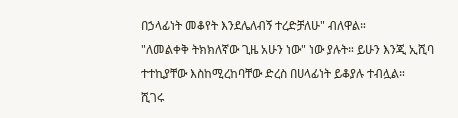በኃላፊነት መቆየት እንደሌለብኝ ተረድቻለሁ" ብለዋል።
"ለመልቀቅ ትክክለኛው ጊዜ አሁን ነው" ነው ያሉት። ይሁን እንጂ ኢሺባ ተተኪያቸው እስከሚረከባቸው ድረስ በሀላፊነት ይቆያሉ ተብሏል።
ሺገሩ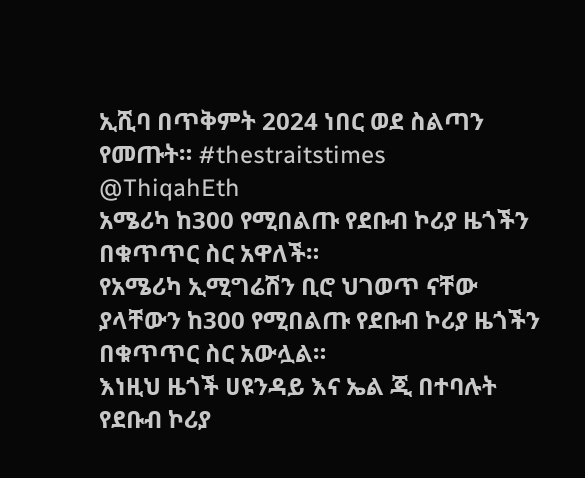ኢሺባ በጥቅምት 2024 ነበር ወደ ስልጣን የመጡት። #thestraitstimes
@ThiqahEth
አሜሪካ ከ300 የሚበልጡ የደቡብ ኮሪያ ዜጎችን በቁጥጥር ስር አዋለች።
የአሜሪካ ኢሚግሬሽን ቢሮ ህገወጥ ናቸው ያላቸውን ከ300 የሚበልጡ የደቡብ ኮሪያ ዜጎችን በቁጥጥር ስር አውሏል።
እነዚህ ዜጎች ሀዩንዳይ እና ኤል ጂ በተባሉት የደቡብ ኮሪያ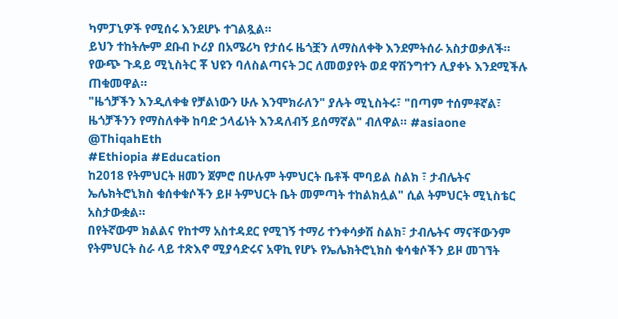ካምፓኒዎች የሚሰሩ እንደሆኑ ተገልጿል።
ይህን ተከትሎም ደቡብ ኮሪያ በአሜሪካ የታሰሩ ዜጎቿን ለማስለቀቅ እንደምትሰራ አስታወቃለች። የውጭ ጉዳይ ሚኒስትር ቾ ህዩን ባለስልጣናት ጋር ለመወያየት ወደ ዋሽንግተን ሊያቀኑ እንደሚችሉ ጠቁመዋል።
"ዜጎቻችን እንዲለቀቁ የቻልነውን ሁሉ እንሞክራለን" ያሉት ሚኒስትሩ፣ "በጣም ተሰምቶኛል፣ ዜጎቻችንን የማስለቀቅ ከባድ ኃላፊነት እንዳለብኝ ይሰማኛል" ብለዋል። #asiaone
@ThiqahEth
#Ethiopia #Education
ከ2018 የትምህርት ዘመን ጀምሮ በሁሉም ትምህርት ቤቶች ሞባይል ስልክ ፣ ታብሌትና ኤሌክትሮኒክስ ቁሰቀቁሶችን ይዞ ትምህርት ቤት መምጣት ተከልክሏል" ሲል ትምህርት ሚኒስቴር አስታውቋል።
በየትኛውም ክልልና የከተማ አስተዳደር የሚገኝ ተማሪ ተንቀሳቃሽ ስልክ፣ ታብሌትና ማናቸውንም የትምህርት ስራ ላይ ተጽእኖ ሚያሳድሩና አዋኪ የሆኑ የኤሌክትሮኒክስ ቁሳቁሶችን ይዞ መገኘት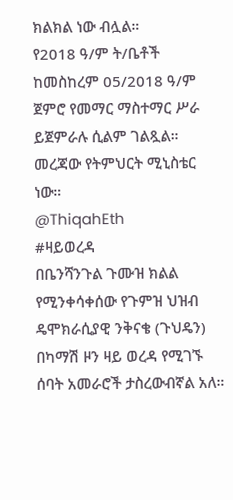ክልክል ነው ብሏል።
የ2018 ዓ/ም ት/ቤቶች ከመስከረም 05/2018 ዓ/ም ጀምሮ የመማር ማስተማር ሥራ ይጀምራሉ ሲልም ገልጿል። መረጃው የትምህርት ሚኒስቴር ነው።
@ThiqahEth
#ዛይወረዳ
በቤንሻንጉል ጉሙዝ ክልል የሚንቀሳቀሰው የጉምዝ ህዝብ ዴሞክራሲያዊ ንቅናቄ (ጉህዴን) በካማሽ ዞን ዛይ ወረዳ የሚገኙ ሰባት አመራሮች ታስረውብኛል አለ።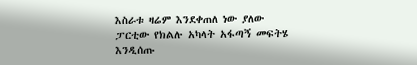እስራቱ ዛሬም እንደቀጠለ ነው ያለው ፓርቲው የክልሉ አካላት አፋጣኝ መፍትሄ እንዲሰጡ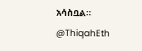አሳስቧል።
@ThiqahEth